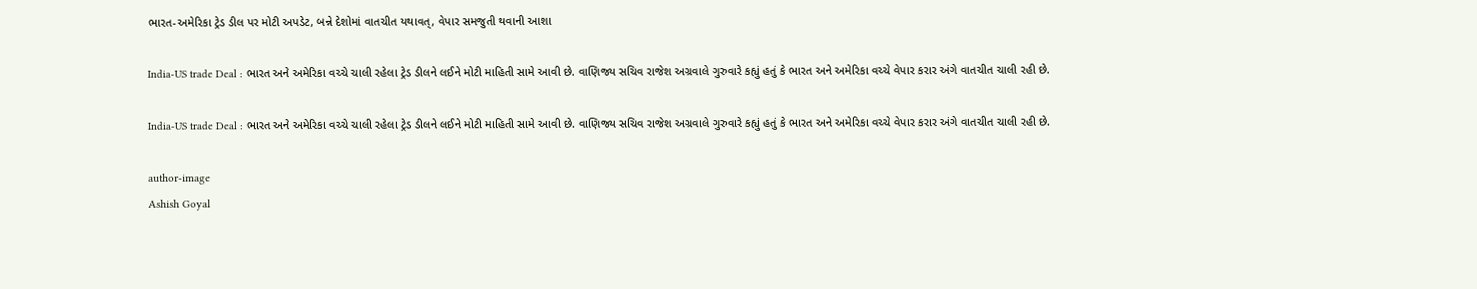ભારત-અમેરિકા ટ્રેડ ડીલ પર મોટી અપડેટ, બન્ને દેશોમાં વાતચીત યથાવત્, વેપાર સમજુતી થવાની આશા

India-US trade Deal : ભારત અને અમેરિકા વચ્ચે ચાલી રહેલા ટ્રેડ ડીલને લઈને મોટી માહિતી સામે આવી છે. વાણિજ્ય સચિવ રાજેશ અગ્રવાલે ગુરુવારે કહ્યું હતું કે ભારત અને અમેરિકા વચ્ચે વેપાર કરાર અંગે વાતચીત ચાલી રહી છે.

India-US trade Deal : ભારત અને અમેરિકા વચ્ચે ચાલી રહેલા ટ્રેડ ડીલને લઈને મોટી માહિતી સામે આવી છે. વાણિજ્ય સચિવ રાજેશ અગ્રવાલે ગુરુવારે કહ્યું હતું કે ભારત અને અમેરિકા વચ્ચે વેપાર કરાર અંગે વાતચીત ચાલી રહી છે.

author-image
Ashish Goyal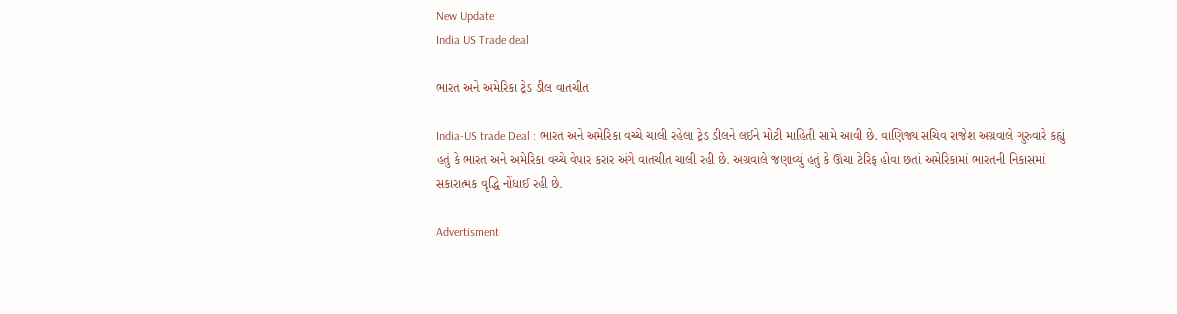New Update
India US Trade deal

ભારત અને અમેરિકા ટ્રેડ ડીલ વાતચીત

India-US trade Deal : ભારત અને અમેરિકા વચ્ચે ચાલી રહેલા ટ્રેડ ડીલને લઈને મોટી માહિતી સામે આવી છે. વાણિજ્ય સચિવ રાજેશ અગ્રવાલે ગુરુવારે કહ્યું હતું કે ભારત અને અમેરિકા વચ્ચે વેપાર કરાર અંગે વાતચીત ચાલી રહી છે. અગ્રવાલે જણાવ્યું હતું કે ઊંચા ટેરિફ હોવા છતાં અમેરિકામાં ભારતની નિકાસમાં સકારાત્મક વૃદ્ધિ નોંધાઈ રહી છે.

Advertisment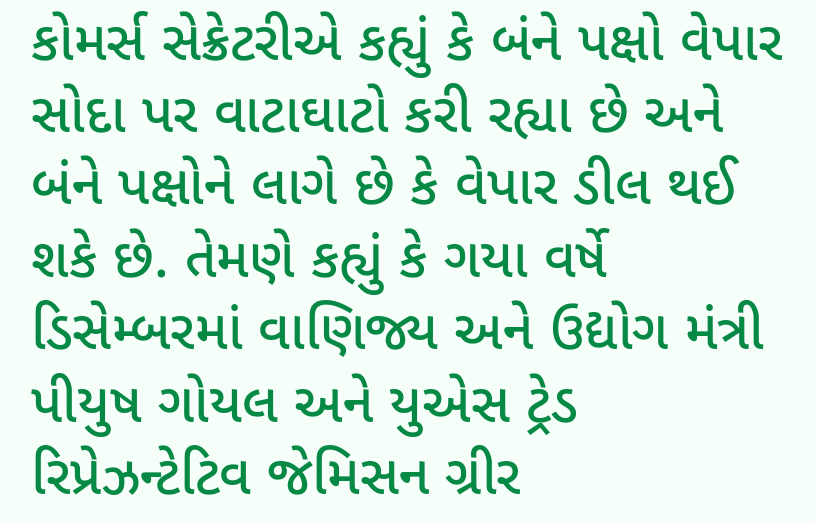કોમર્સ સેક્રેટરીએ કહ્યું કે બંને પક્ષો વેપાર સોદા પર વાટાઘાટો કરી રહ્યા છે અને બંને પક્ષોને લાગે છે કે વેપાર ડીલ થઈ શકે છે. તેમણે કહ્યું કે ગયા વર્ષે ડિસેમ્બરમાં વાણિજ્ય અને ઉદ્યોગ મંત્રી પીયુષ ગોયલ અને યુએસ ટ્રેડ રિપ્રેઝન્ટેટિવ જેમિસન ગ્રીર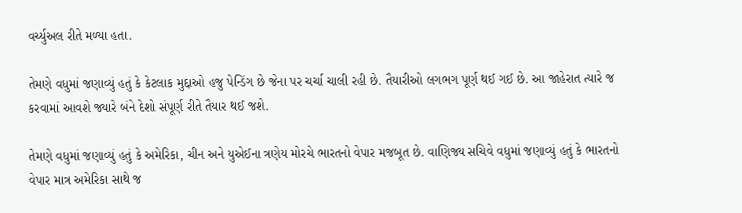વર્ચ્યુઅલ રીતે મળ્યા હતા.

તેમણે વધુમાં જણાવ્યું હતું કે કેટલાક મુદ્દાઓ હજુ પેન્ડિંગ છે જેના પર ચર્ચા ચાલી રહી છે. તૈયારીઓ લગભગ પૂર્ણ થઈ ગઈ છે. આ જાહેરાત ત્યારે જ કરવામાં આવશે જ્યારે બંને દેશો સંપૂર્ણ રીતે તૈયાર થઈ જશે.

તેમણે વધુમાં જણાવ્યું હતું કે અમેરિકા, ચીન અને યુએઈના ત્રણેય મોરચે ભારતનો વેપાર મજબૂત છે. વાણિજ્ય સચિવે વધુમાં જણાવ્યું હતું કે ભારતનો વેપાર માત્ર અમેરિકા સાથે જ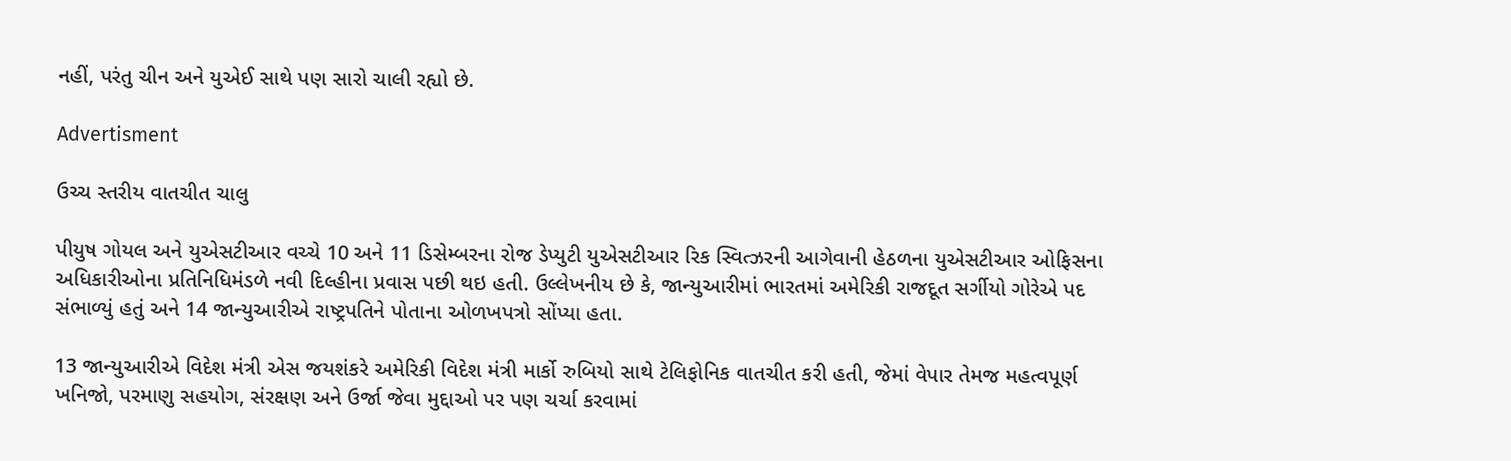નહીં, પરંતુ ચીન અને યુએઈ સાથે પણ સારો ચાલી રહ્યો છે.

Advertisment

ઉચ્ચ સ્તરીય વાતચીત ચાલુ

પીયુષ ગોયલ અને યુએસટીઆર વચ્ચે 10 અને 11 ડિસેમ્બરના રોજ ડેપ્યુટી યુએસટીઆર રિક સ્વિત્ઝરની આગેવાની હેઠળના યુએસટીઆર ઓફિસના અધિકારીઓના પ્રતિનિધિમંડળે નવી દિલ્હીના પ્રવાસ પછી થઇ હતી. ઉલ્લેખનીય છે કે, જાન્યુઆરીમાં ભારતમાં અમેરિકી રાજદૂત સર્ગીયો ગોરેએ પદ સંભાળ્યું હતું અને 14 જાન્યુઆરીએ રાષ્ટ્રપતિને પોતાના ઓળખપત્રો સોંપ્યા હતા.

13 જાન્યુઆરીએ વિદેશ મંત્રી એસ જયશંકરે અમેરિકી વિદેશ મંત્રી માર્કો રુબિયો સાથે ટેલિફોનિક વાતચીત કરી હતી, જેમાં વેપાર તેમજ મહત્વપૂર્ણ ખનિજો, પરમાણુ સહયોગ, સંરક્ષણ અને ઉર્જા જેવા મુદ્દાઓ પર પણ ચર્ચા કરવામાં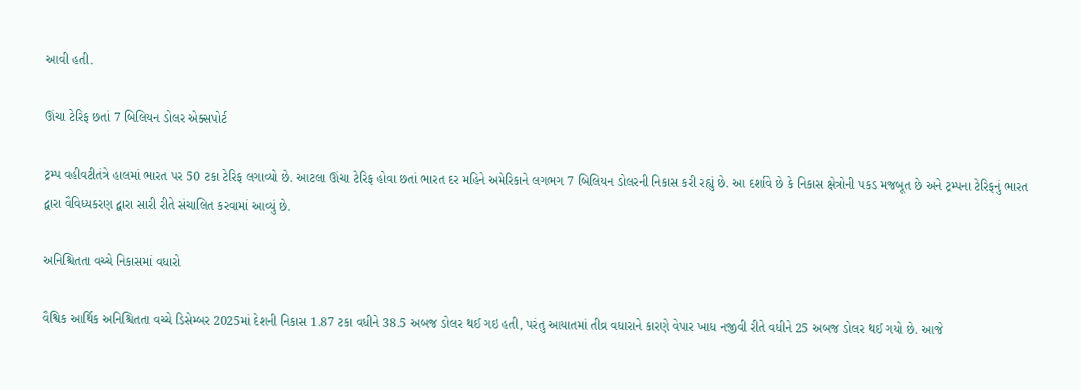આવી હતી.

ઊંચા ટેરિફ છતાં 7 બિલિયન ડોલર એક્સપોર્ટ

ટ્રમ્પ વહીવટીતંત્રે હાલમાં ભારત પર 50 ટકા ટેરિફ લગાવ્યો છે. આટલા ઊંચા ટેરિફ હોવા છતાં ભારત દર મહિને અમેરિકાને લગભગ 7 બિલિયન ડોલરની નિકાસ કરી રહ્યું છે. આ દર્શાવે છે કે નિકાસ ક્ષેત્રોની પકડ મજબૂત છે અને ટ્રમ્પના ટેરિફનું ભારત દ્વારા વૈવિધ્યકરણ દ્વારા સારી રીતે સંચાલિત કરવામાં આવ્યું છે.

અનિશ્ચિતતા વચ્ચે નિકાસમાં વધારો

વૈશ્વિક આર્થિક અનિશ્ચિતતા વચ્ચે ડિસેમ્બર 2025માં દેશની નિકાસ 1.87 ટકા વધીને 38.5 અબજ ડોલર થઈ ગઇ હતી, પરંતુ આયાતમાં તીવ્ર વધારાને કારણે વેપાર ખાધ નજીવી રીતે વધીને 25 અબજ ડોલર થઈ ગયો છે. આજે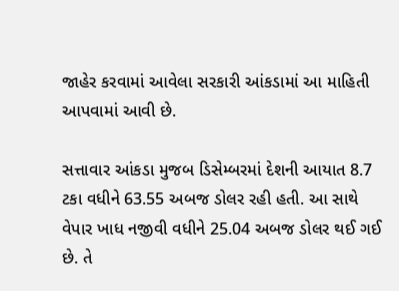જાહેર કરવામાં આવેલા સરકારી આંકડામાં આ માહિતી આપવામાં આવી છે.

સત્તાવાર આંકડા મુજબ ડિસેમ્બરમાં દેશની આયાત 8.7 ટકા વધીને 63.55 અબજ ડોલર રહી હતી. આ સાથે વેપાર ખાધ નજીવી વધીને 25.04 અબજ ડોલર થઈ ગઈ છે. તે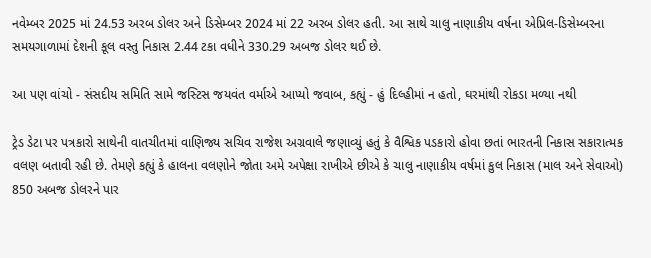નવેમ્બર 2025 માં 24.53 અરબ ડોલર અને ડિસેમ્બર 2024 માં 22 અરબ ડોલર હતી. આ સાથે ચાલુ નાણાકીય વર્ષના એપ્રિલ-ડિસેમ્બરના સમયગાળામાં દેશની કૂલ વસ્તુ નિકાસ 2.44 ટકા વધીને 330.29 અબજ ડોલર થઈ છે.

આ પણ વાંચો - સંસદીય સમિતિ સામે જસ્ટિસ જયવંત વર્માએ આપ્યો જવાબ, કહ્યું - હું દિલ્હીમાં ન હતો, ઘરમાંથી રોકડા મળ્યા નથી

ટ્રેડ ડેટા પર પત્રકારો સાથેની વાતચીતમાં વાણિજ્ય સચિવ રાજેશ અગ્રવાલે જણાવ્યું હતું કે વૈશ્વિક પડકારો હોવા છતાં ભારતની નિકાસ સકારાત્મક વલણ બતાવી રહી છે. તેમણે કહ્યું કે હાલના વલણોને જોતા અમે અપેક્ષા રાખીએ છીએ કે ચાલુ નાણાકીય વર્ષમાં કુલ નિકાસ (માલ અને સેવાઓ) 850 અબજ ડોલરને પાર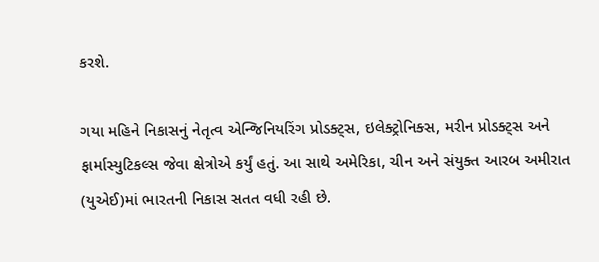કરશે.

ગયા મહિને નિકાસનું નેતૃત્વ એન્જિનિયરિંગ પ્રોડક્ટ્સ, ઇલેક્ટ્રોનિક્સ, મરીન પ્રોડક્ટ્સ અને ફાર્માસ્યુટિકલ્સ જેવા ક્ષેત્રોએ કર્યું હતું. આ સાથે અમેરિકા, ચીન અને સંયુક્ત આરબ અમીરાત (યુએઈ)માં ભારતની નિકાસ સતત વધી રહી છે.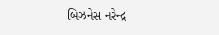બિઝનેસ નરેન્દ્ર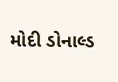મોદી ડોનાલ્ડ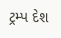ટ્રમ્પ દેશ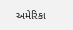અમેરિકા